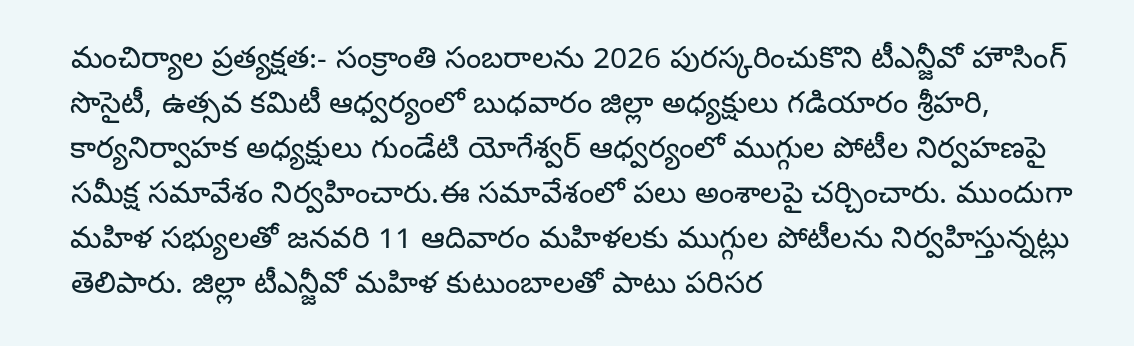మంచిర్యాల ప్రత్యక్షత:- సంక్రాంతి సంబరాలను 2026 పురస్కరించుకొని టీఎన్జీవో హౌసింగ్ సొసైటీ, ఉత్సవ కమిటీ ఆధ్వర్యంలో బుధవారం జిల్లా అధ్యక్షులు గడియారం శ్రీహరి, కార్యనిర్వాహక అధ్యక్షులు గుండేటి యోగేశ్వర్ ఆధ్వర్యంలో ముగ్గుల పోటీల నిర్వహణపై సమీక్ష సమావేశం నిర్వహించారు.ఈ సమావేశంలో పలు అంశాలపై చర్చించారు. ముందుగా మహిళ సభ్యులతో జనవరి 11 ఆదివారం మహిళలకు ముగ్గుల పోటీలను నిర్వహిస్తున్నట్లు తెలిపారు. జిల్లా టీఎన్జీవో మహిళ కుటుంబాలతో పాటు పరిసర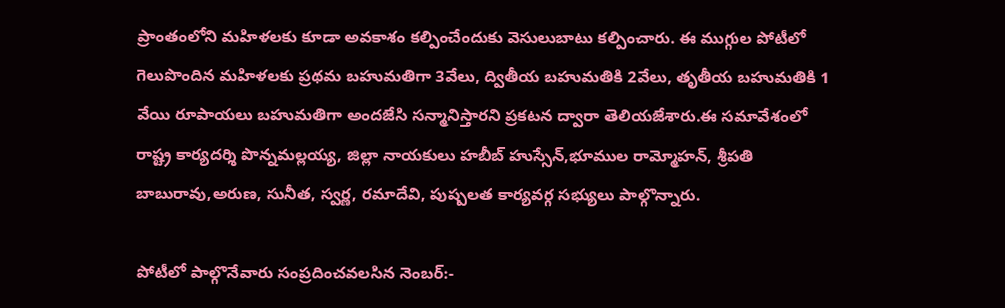ప్రాంతంలోని మహిళలకు కూడా అవకాశం కల్పించేందుకు వెసులుబాటు కల్పించారు. ఈ ముగ్గుల పోటీలో గెలుపొందిన మహిళలకు ప్రథమ బహుమతిగా 3వేలు, ద్వితీయ బహుమతికి 2వేలు, తృతీయ బహుమతికి 1 వేయి రూపాయలు బహుమతిగా అందజేసి సన్మానిస్తారని ప్రకటన ద్వారా తెలియజేశారు.ఈ సమావేశంలో రాష్ట్ర కార్యదర్శి పొన్నమల్లయ్య, జిల్లా నాయకులు హబీబ్ హుస్సేన్,భూముల రామ్మోహన్, శ్రీపతి బాబురావు,అరుణ, సునీత, స్వర్ణ, రమాదేవి, పుష్పలత కార్యవర్గ సభ్యులు పాల్గొన్నారు.

పోటీలో పాల్గొనేవారు సంప్రదించవలసిన నెంబర్:-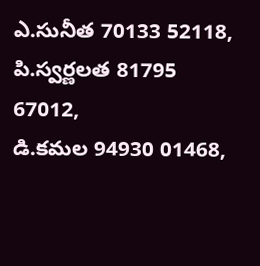ఎ.సునీత 70133 52118, పి.స్వర్ణలత 81795 67012,
డి.కమల 94930 01468,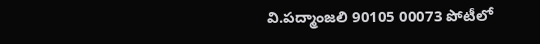వి.పద్మాంజలి 90105 00073 పోటీలో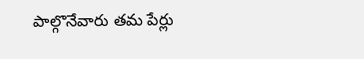పాల్గొనేవారు తమ పేర్లు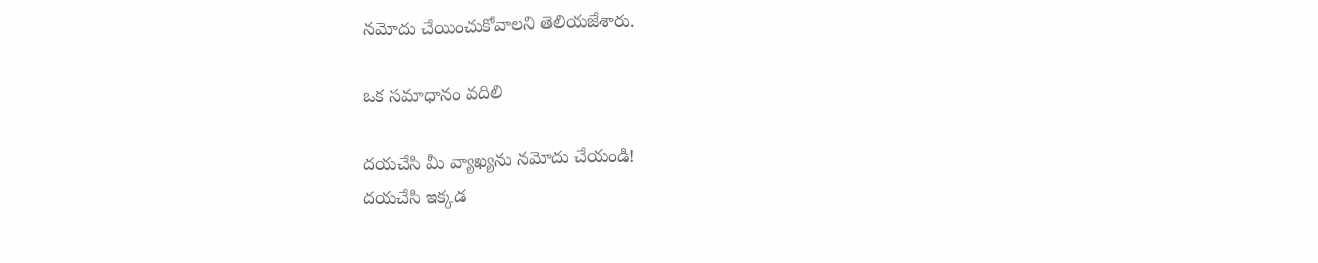నమోదు చేయించుకోవాలని తెలియజేశారు.

ఒక సమాధానం వదిలి

దయచేసి మీ వ్యాఖ్యను నమోదు చేయండి!
దయచేసి ఇక్కడ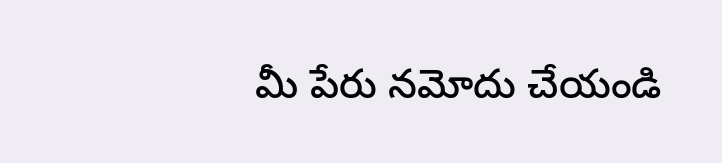మీ పేరు నమోదు చేయండి